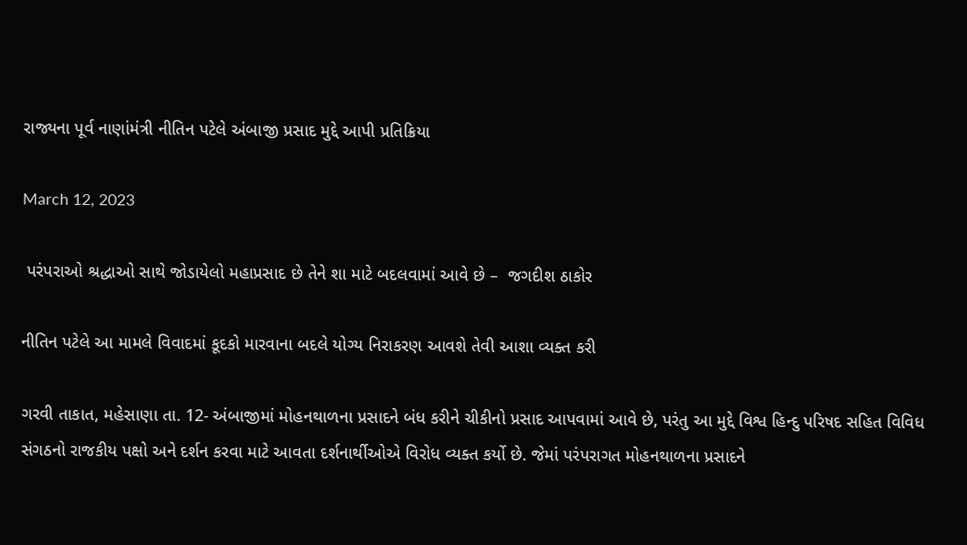રાજ્યના પૂર્વ નાણાંમંત્રી નીતિન પટેલે અંબાજી પ્રસાદ મુદ્દે આપી પ્રતિક્રિયા

March 12, 2023

 પરંપરાઓ શ્રદ્ધાઓ સાથે જોડાયેલો મહાપ્રસાદ છે તેને શા માટે બદલવામાં આવે છે –  જગદીશ ઠાકોર

નીતિન પટેલે આ મામલે વિવાદમાં કૂદકો મારવાના બદલે યોગ્ય નિરાકરણ આવશે તેવી આશા વ્યક્ત કરી

ગરવી તાકાત, મહેસાણા તા. 12- અંબાજીમાં મોહનથાળના પ્રસાદને બંધ કરીને ચીકીનો પ્રસાદ આપવામાં આવે છે, પરંતુ આ મુદ્દે વિશ્વ હિન્દુ પરિષદ સહિત વિવિધ સંગઠનો રાજકીય પક્ષો અને દર્શન કરવા માટે આવતા દર્શનાર્થીઓએ વિરોધ વ્યક્ત કર્યો છે. જેમાં પરંપરાગત મોહનથાળના પ્રસાદને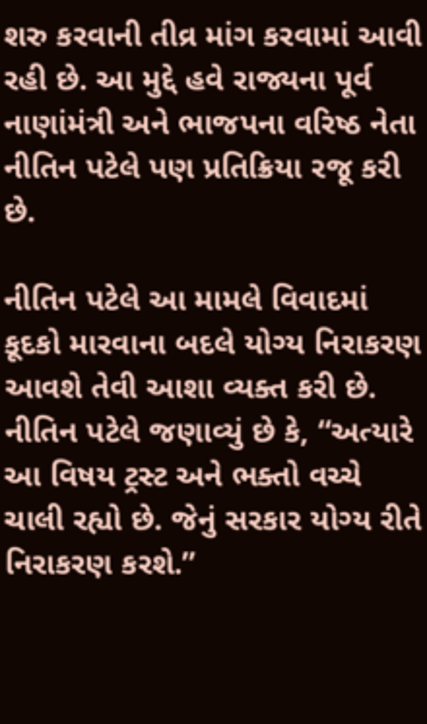શરુ કરવાની તીવ્ર માંગ કરવામાં આવી રહી છે. આ મુદ્દે હવે રાજ્યના પૂર્વ નાણાંમંત્રી અને ભાજપના વરિષ્ઠ નેતા નીતિન પટેલે પણ પ્રતિક્રિયા રજૂ કરી છે.

નીતિન પટેલે આ મામલે વિવાદમાં કૂદકો મારવાના બદલે યોગ્ય નિરાકરણ આવશે તેવી આશા વ્યક્ત કરી છે. નીતિન પટેલે જણાવ્યું છે કે, “અત્યારે આ વિષય ટ્રસ્ટ અને ભક્તો વચ્ચે ચાલી રહ્યો છે. જેનું સરકાર યોગ્ય રીતે નિરાકરણ કરશે.”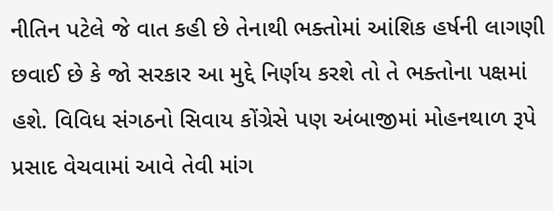નીતિન પટેલે જે વાત કહી છે તેનાથી ભક્તોમાં આંશિક હર્ષની લાગણી છવાઈ છે કે જો સરકાર આ મુદ્દે નિર્ણય કરશે તો તે ભક્તોના પક્ષમાં હશે. વિવિધ સંગઠનો સિવાય કોંગ્રેસે પણ અંબાજીમાં મોહનથાળ રૂપે પ્રસાદ વેચવામાં આવે તેવી માંગ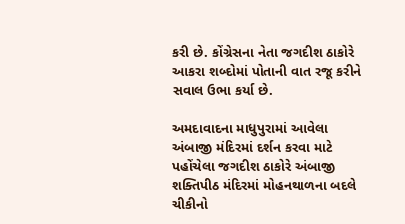કરી છે. કોંગ્રેસના નેતા જગદીશ ઠાકોરે આકરા શબ્દોમાં પોતાની વાત રજૂ કરીને સવાલ ઉભા કર્યા છે.

અમદાવાદના માધુપુરામાં આવેલા અંબાજી મંદિરમાં દર્શન કરવા માટે પહોંચેલા જગદીશ ઠાકોરે અંબાજી શક્તિપીઠ મંદિરમાં મોહનથાળના બદલે ચીકીનો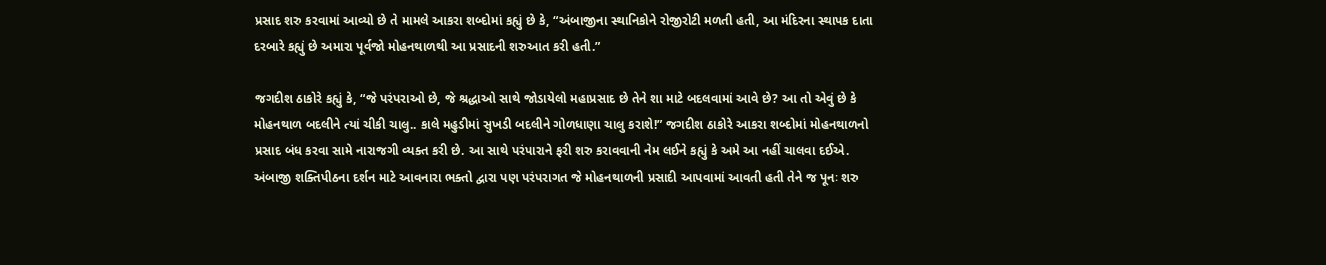પ્રસાદ શરુ કરવામાં આવ્યો છે તે મામલે આકરા શબ્દોમાં કહ્યું છે કે, “અંબાજીના સ્થાનિકોને રોજીરોટી મળતી હતી, આ મંદિરના સ્થાપક દાતા દરબારે કહ્યું છે અમારા પૂર્વજો મોહનથાળથી આ પ્રસાદની શરુઆત કરી હતી.”

જગદીશ ઠાકોરે કહ્યું કે, “જે પરંપરાઓ છે, જે શ્રદ્ધાઓ સાથે જોડાયેલો મહાપ્રસાદ છે તેને શા માટે બદલવામાં આવે છે? આ તો એવું છે કે મોહનથાળ બદલીને ત્યાં ચીકી ચાલુ.. કાલે મહુડીમાં સુખડી બદલીને ગોળધાણા ચાલુ કરાશે!” જગદીશ ઠાકોરે આકરા શબ્દોમાં મોહનથાળનો પ્રસાદ બંધ કરવા સામે નારાજગી વ્યક્ત કરી છે. આ સાથે પરંપારાને ફરી શરુ કરાવવાની નેમ લઈને કહ્યું કે અમે આ નહીં ચાલવા દઈએ.  અંબાજી શક્તિપીઠના દર્શન માટે આવનારા ભક્તો દ્વારા પણ પરંપરાગત જે મોહનથાળની પ્રસાદી આપવામાં આવતી હતી તેને જ પૂનઃ શરુ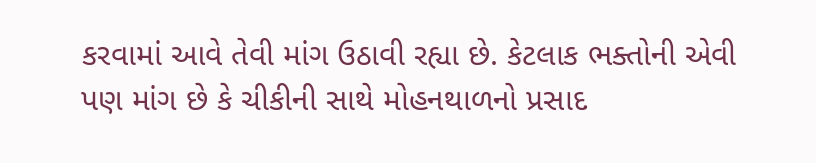કરવામાં આવે તેવી માંગ ઉઠાવી રહ્યા છે. કેટલાક ભક્તોની એવી પણ માંગ છે કે ચીકીની સાથે મોહનથાળનો પ્રસાદ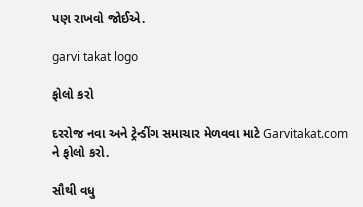પણ રાખવો જોઈએ.

garvi takat logo

ફોલો કરો

દરરોજ નવા અને ટ્રેન્ડીંગ સમાચાર મેળવવા માટે Garvitakat.com ને ફોલો કરો.

સૌથી વધુ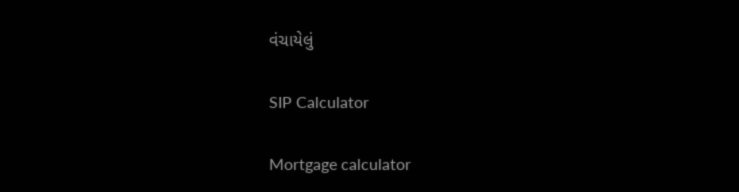વંચાયેલું

SIP Calculator

Mortgage calculator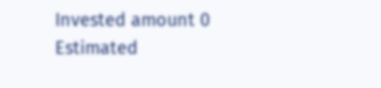Invested amount 0
Estimated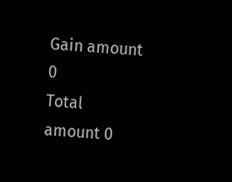Gain amount 0
Total amount 0